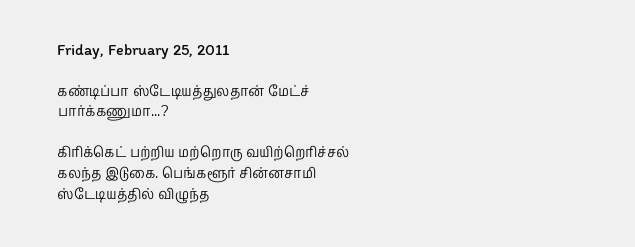Friday, February 25, 2011

கண்டிப்பா ஸ்டேடியத்துலதான் மேட்ச் பார்க்கணுமா...?

கிரிக்கெட் பற்றிய மற்றொரு வயிற்றெரிச்சல் கலந்த இடுகை. பெங்களூர் சின்னசாமி ஸ்டேடியத்தில் விழுந்த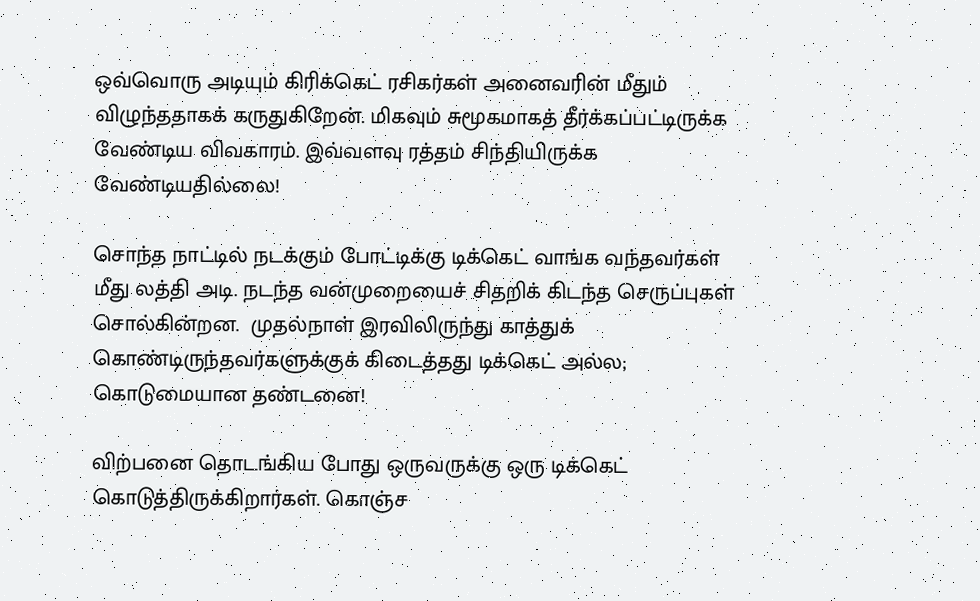ஒவ்வொரு அடியும் கிரிக்கெட் ரசிகர்கள் அனைவரின் மீதும் விழுந்ததாகக் கருதுகிறேன். மிகவும் சுமூகமாகத் தீர்க்கப்பட்டிருக்க வேண்டிய விவகாரம். இவ்வளவு ரத்தம் சிந்தியிருக்க வேண்டியதில்லை!

சொந்த நாட்டில் நடக்கும் போட்டிக்கு டிக்கெட் வாங்க வந்தவர்கள் மீது லத்தி அடி. நடந்த வன்முறையைச் சிதறிக் கிடந்த செருப்புகள் சொல்கின்றன.  முதல்நாள் இரவிலிருந்து காத்துக் கொண்டிருந்தவர்களுக்குக் கிடைத்தது டிக்கெட் அல்ல; கொடுமையான தண்டனை!

விற்பனை தொடங்கிய போது ஒருவருக்கு ஒரு டிக்கெட் கொடுத்திருக்கிறார்கள். கொஞ்ச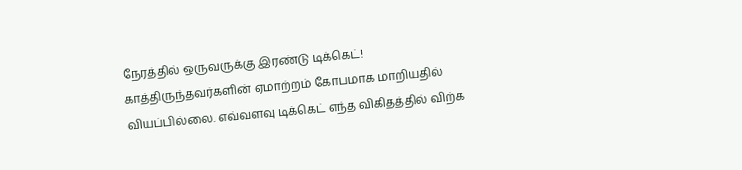நேரத்தில் ஒருவருக்கு இரண்டு டிக்கெட்! காத்திருந்தவர்களின் ஏமாற்றம் கோபமாக மாறியதில் வியப்பில்லை. எவ்வளவு டிக்கெட் எந்த விகிதத்தில் விற்க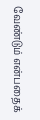வேண்டும் என்பதைக்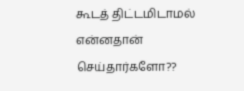கூடத் திட்டமிடாமல் என்னதான் செய்தார்களோ??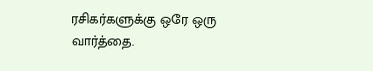ரசிகர்களுக்கு ஒரே ஒரு வார்த்தை.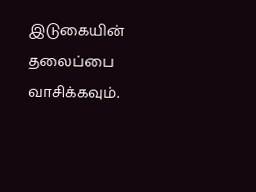இடுகையின் தலைப்பை வாசிக்கவும்.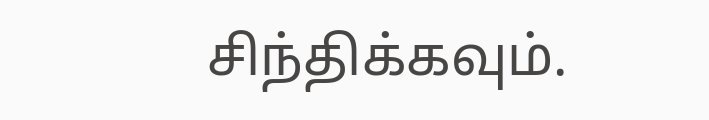சிந்திக்கவும்.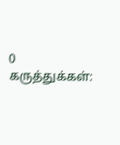0 கருத்துக்கள்: